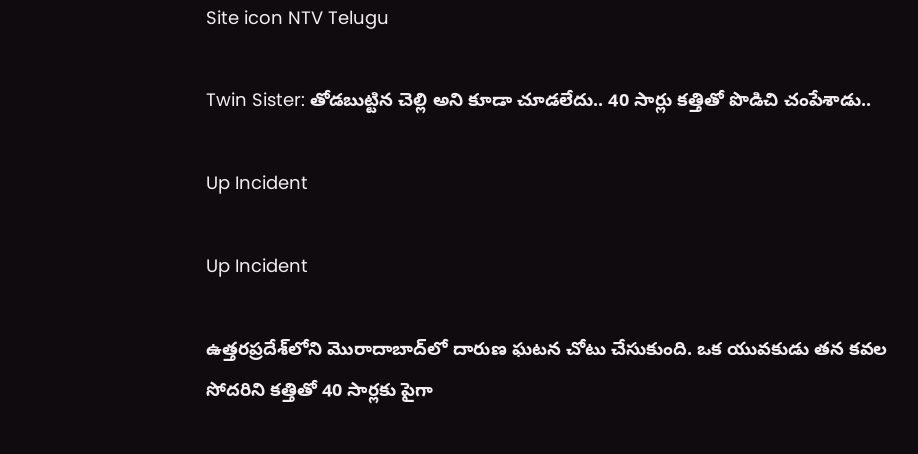Site icon NTV Telugu

Twin Sister: తోడబుట్టిన చెల్లి అని కూడా చూడలేదు.. 40 సార్లు కత్తితో పొడిచి చంపేశాడు..

Up Incident

Up Incident

ఉత్తరప్రదేశ్‌లోని మొరాదాబాద్‌లో దారుణ ఘటన చోటు చేసుకుంది. ఒక యువకుడు తన కవల సోదరిని కత్తితో 40 సార్లకు పైగా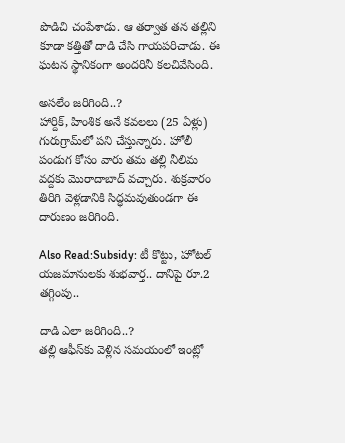పొడిచి చంపేశాడు. ఆ తర్వాత తన తల్లిని కూడా కత్తితో దాడి చేసి గాయపరిచాడు. ఈ ఘటన స్థానికంగా అందరినీ కలచివేసింది.

అసలేం జరిగింది..?
హార్దిక్, హింశిక అనే కవలలు (25 ఏళ్లు) గురుగ్రామ్‌లో పని చేస్తున్నారు. హోలీ పండుగ కోసం వారు తమ తల్లి నీలిమ వద్దకు మొరాదాబాద్ వచ్చారు. శుక్రవారం తిరిగి వెళ్లడానికి సిద్ధమవుతుండగా ఈ దారుణం జరిగింది.

Also Read:Subsidy: టీ కొట్టు, హోటల్ యజమానులకు శుభవార్త.. దానిపై రూ.2 తగ్గింపు..

దాడి ఎలా జరిగింది..?
తల్లి ఆఫీస్‌కు వెళ్లిన సమయంలో ఇంట్లో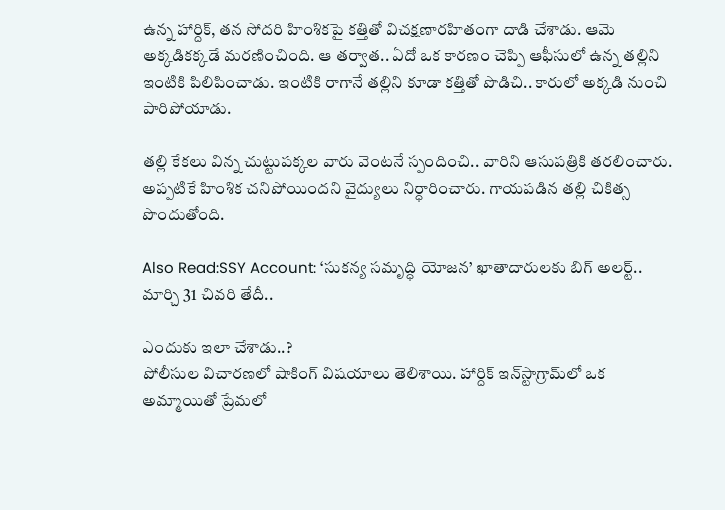ఉన్న హార్దిక్, తన సోదరి హింశికపై కత్తితో విచక్షణారహితంగా దాడి చేశాడు. ఆమె అక్కడికక్కడే మరణించింది. ఆ తర్వాత.. ఏదో ఒక కారణం చెప్పి ఆఫీసులో ఉన్న తల్లిని ఇంటికి పిలిపించాడు. ఇంటికి రాగానే తల్లిని కూడా కత్తితో పొడిచి.. కారులో అక్కడి నుంచి పారిపోయాడు.

తల్లి కేకలు విన్న చుట్టుపక్కల వారు వెంటనే స్పందించి.. వారిని ఆసుపత్రికి తరలించారు. అప్పటికే హింశిక చనిపోయిందని వైద్యులు నిర్ధారించారు. గాయపడిన తల్లి చికిత్స పొందుతోంది.

Also Read:SSY Account: ‘సుకన్య సమృద్ధి యోజన’ ఖాతాదారులకు బిగ్ అలర్ట్.. మార్చి 31 చివరి తేదీ..

ఎందుకు ఇలా చేశాడు..?
పోలీసుల విచారణలో షాకింగ్ విషయాలు తెలిశాయి. హార్దిక్ ఇన్‌స్టాగ్రామ్‌లో ఒక అమ్మాయితో ప్రేమలో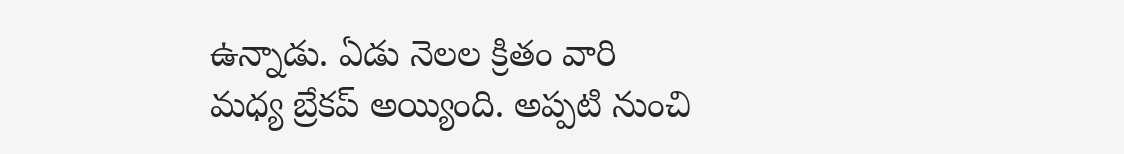ఉన్నాడు. ఏడు నెలల క్రితం వారి మధ్య బ్రేకప్ అయ్యింది. అప్పటి నుంచి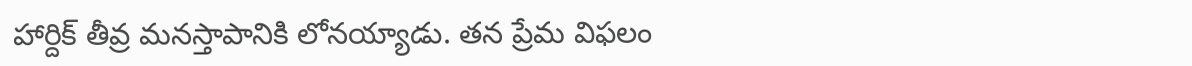హార్దిక్ తీవ్ర మనస్తాపానికి లోనయ్యాడు. తన ప్రేమ విఫలం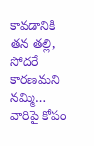కావడానికి తన తల్లి, సోదరే కారణమని నమ్మి… వారిపై కోపం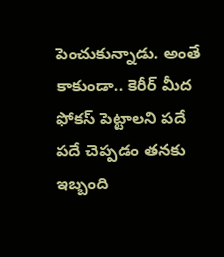పెంచుకున్నాడు. అంతే కాకుండా.. కెరీర్ మీద ఫోకస్ పెట్టాలని పదే పదే చెప్పడం తనకు ఇబ్బంది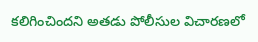కలిగించిందని అతడు పోలీసుల విచారణలో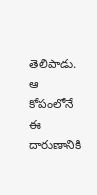తెలిపాడు. ఆ కోపంలోనే ఈ దారుణానికి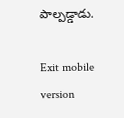పాల్పడ్డాడు.

Exit mobile version